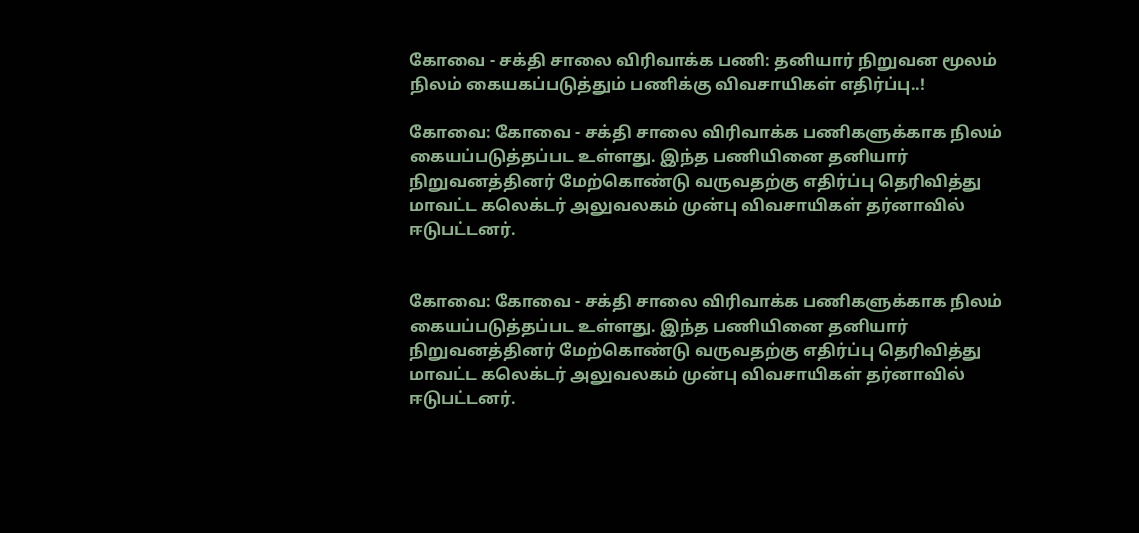கோவை - சக்தி சாலை விரிவாக்க பணி: தனியார் நிறுவன மூலம் நிலம் கையகப்படுத்தும் பணிக்கு விவசாயிகள் எதிர்ப்பு..!

கோவை: கோவை - சக்தி சாலை விரிவாக்க பணிகளுக்காக நிலம் கையப்படுத்தப்பட உள்ளது. இந்த பணியினை தனியார் நிறுவனத்தினர் மேற்கொண்டு வருவதற்கு எதிர்ப்பு தெரிவித்து மாவட்ட கலெக்டர் அலுவலகம் முன்பு விவசாயிகள் தர்னாவில் ஈடுபட்டனர்.


கோவை: கோவை - சக்தி சாலை விரிவாக்க பணிகளுக்காக நிலம் கையப்படுத்தப்பட உள்ளது. இந்த பணியினை தனியார் நிறுவனத்தினர் மேற்கொண்டு வருவதற்கு எதிர்ப்பு தெரிவித்து மாவட்ட கலெக்டர் அலுவலகம் முன்பு விவசாயிகள் தர்னாவில் ஈடுபட்டனர்.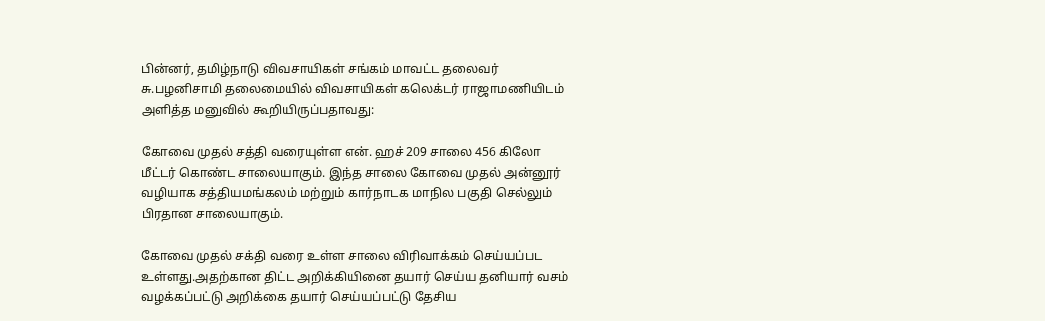பின்னர், தமிழ்நாடு விவசாயிகள் சங்கம் மாவட்ட தலைவர் சு.பழனிசாமி தலைமையில் விவசாயிகள் கலெக்டர் ராஜாமணியிடம் அளித்த மனுவில் கூறியிருப்பதாவது:

கோவை முதல் சத்தி வரையுள்ள என். ஹச் 209 சாலை 456 கிலோ மீட்டர் கொண்ட சாலையாகும். இந்த சாலை கோவை முதல் அன்னூர் வழியாக சத்தியமங்கலம் மற்றும் கார்நாடக மாநில பகுதி செல்லும் பிரதான சாலையாகும்.

கோவை முதல் சக்தி வரை உள்ள சாலை விரிவாக்கம் செய்யப்பட உள்ளது.அதற்கான திட்ட அறிக்கியினை தயார் செய்ய தனியார் வசம் வழக்கப்பட்டு அறிக்கை தயார் செய்யப்பட்டு தேசிய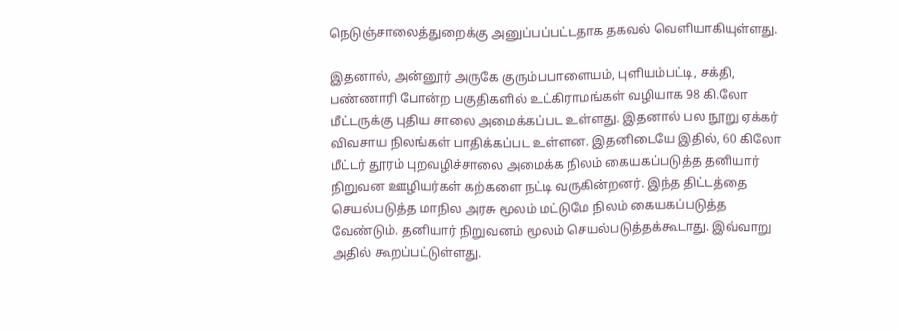நெடுஞ்சாலைத்துறைக்கு அனுப்பப்பட்டதாக தகவல் வெளியாகியுள்ளது.

இதனால், அன்னூர் அருகே குரும்பபாளையம், புளியம்பட்டி, சக்தி, பண்ணாரி போன்ற பகுதிகளில் உட்கிராமங்கள் வழியாக 98 கி.லோ மீட்டருக்கு புதிய சாலை அமைக்கப்பட உள்ளது. இதனால் பல நூறு ஏக்கர் விவசாய நிலங்கள் பாதிக்கப்பட உள்ளன. இதனிடையே இதில், 60 கிலோ மீட்டர் தூரம் புறவழிச்சாலை அமைக்க நிலம் கையகப்படுத்த தனியார் நிறுவன ஊழியர்கள் கற்களை நட்டி வருகின்றனர். இந்த திட்டத்தை செயல்படுத்த மாநில அரசு மூலம் மட்டுமே நிலம் கையகப்படுத்த வேண்டும். தனியார் நிறுவனம் மூலம் செயல்படுத்தக்கூடாது. இவ்வாறு அதில் கூறப்பட்டுள்ளது.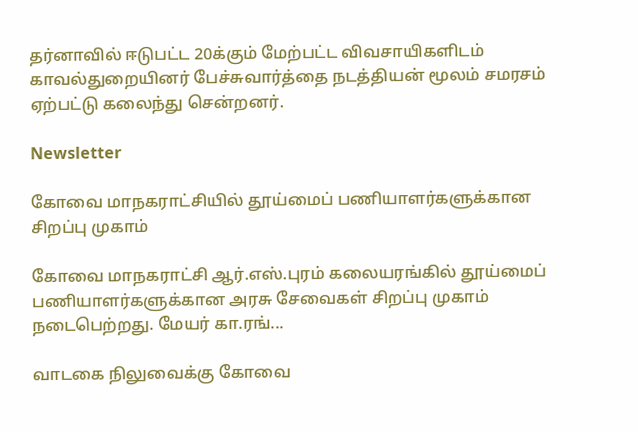தர்னாவில் ஈடுபட்ட 20க்கும் மேற்பட்ட விவசாயிகளிடம் காவல்துறையினர் பேச்சுவார்த்தை நடத்தியன் மூலம் சமரசம் ஏற்பட்டு கலைந்து சென்றனர்.

Newsletter

கோவை மாநகராட்சியில் தூய்மைப் பணியாளர்களுக்கான சிறப்பு முகாம்

கோவை மாநகராட்சி ஆர்.எஸ்.புரம் கலையரங்கில் தூய்மைப் பணியாளர்களுக்கான அரசு சேவைகள் சிறப்பு முகாம் நடைபெற்றது. மேயர் கா.ரங்...

வாடகை நிலுவைக்கு கோவை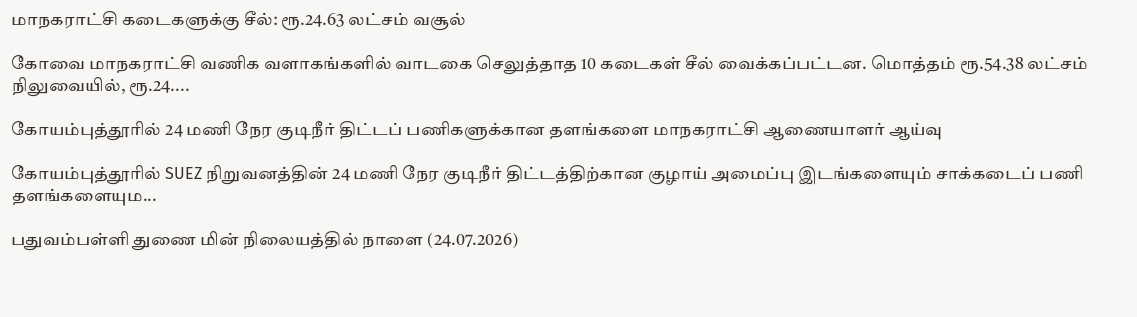மாநகராட்சி கடைகளுக்கு சீல்: ரூ.24.63 லட்சம் வசூல்

கோவை மாநகராட்சி வணிக வளாகங்களில் வாடகை செலுத்தாத 10 கடைகள் சீல் வைக்கப்பட்டன. மொத்தம் ரூ.54.38 லட்சம் நிலுவையில், ரூ.24....

கோயம்புத்தூரில் 24 மணி நேர குடிநீர் திட்டப் பணிகளுக்கான தளங்களை மாநகராட்சி ஆணையாளர் ஆய்வு

கோயம்புத்தூரில் SUEZ நிறுவனத்தின் 24 மணி நேர குடிநீர் திட்டத்திற்கான குழாய் அமைப்பு இடங்களையும் சாக்கடைப் பணி தளங்களையும...

பதுவம்பள்ளி துணை மின் நிலையத்தில் நாளை (24.07.2026)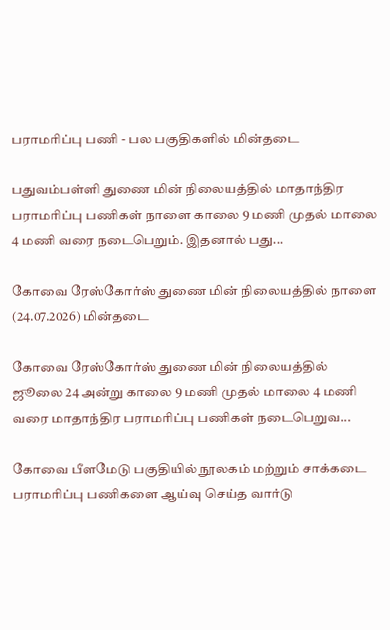பராமரிப்பு பணி - பல பகுதிகளில் மின்தடை

பதுவம்பள்ளி துணை மின் நிலையத்தில் மாதாந்திர பராமரிப்பு பணிகள் நாளை காலை 9 மணி முதல் மாலை 4 மணி வரை நடைபெறும். இதனால் பது...

கோவை ரேஸ்கோர்ஸ் துணை மின் நிலையத்தில் நாளை  (24.07.2026) மின்தடை

கோவை ரேஸ்கோர்ஸ் துணை மின் நிலையத்தில் ஜூலை 24 அன்று காலை 9 மணி முதல் மாலை 4 மணி வரை மாதாந்திர பராமரிப்பு பணிகள் நடைபெறுவ...

கோவை பீளமேடு பகுதியில் நூலகம் மற்றும் சாக்கடை பராமரிப்பு பணிகளை ஆய்வு செய்த வார்டு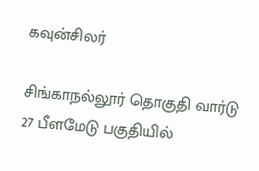கவுன்சிலர்

சிங்காநல்லூர் தொகுதி வார்டு 27 பீளமேடு பகுதியில்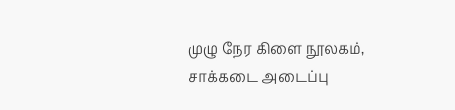முழு நேர கிளை நூலகம், சாக்கடை அடைப்பு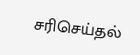சரிசெய்தல்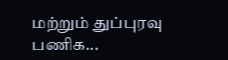மற்றும் துப்புரவு பணிக...